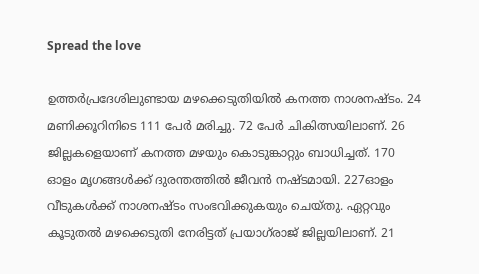Spread the love

ഉത്തര്‍പ്രദേശിലുണ്ടായ മഴക്കെടുതിയില്‍ കനത്ത നാശനഷ്ടം. 24 മണിക്കൂറിനിടെ 111 പേര്‍ മരിച്ചു. 72 പേര്‍ ചികിത്സയിലാണ്. 26 ജില്ലകളെയാണ് കനത്ത മഴയും കൊടുങ്കാറ്റും ബാധിച്ചത്. 170 ഓളം മൃഗങ്ങൾക്ക് ദുരന്തത്തിൽ ജീവൻ നഷ്ടമായി. 227ഓളം വീടുകള്‍ക്ക് നാശനഷ്ടം സംഭവിക്കുകയും ചെയ്തു. ഏറ്റവും കൂടുതല്‍ മഴക്കെടുതി നേരിട്ടത് പ്രയാഗ്‌രാജ് ജില്ലയിലാണ്. 21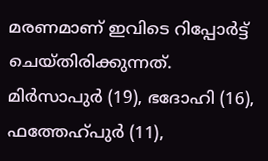മരണമാണ് ഇവിടെ റിപ്പോര്‍ട്ട് ചെയ്തിരിക്കുന്നത്. മിര്‍സാപുര്‍ (19), ഭദോഹി (16), ഫത്തേഹ്പുര്‍ (11),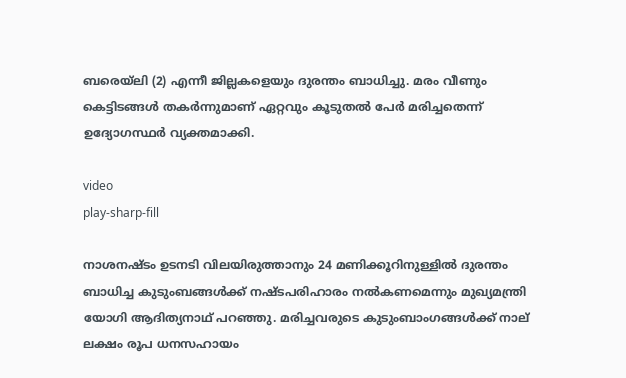ബരെയ്‌ലി (2) എന്നീ ജില്ലകളെയും ദുരന്തം ബാധിച്ചു. മരം വീണും കെട്ടിടങ്ങള്‍ തകര്‍ന്നുമാണ് ഏറ്റവും കൂടുതല്‍ പേര്‍ മരിച്ചതെന്ന് ഉദ്യോഗസ്ഥര്‍ വ്യക്തമാക്കി.

video
play-sharp-fill

നാശനഷ്ടം ഉടനടി വിലയിരുത്താനും 24 മണിക്കൂറിനുള്ളില്‍ ദുരന്തം ബാധിച്ച കുടുംബങ്ങള്‍ക്ക് നഷ്ടപരിഹാരം നല്‍കണമെന്നും മുഖ്യമന്ത്രി യോഗി ആദിത്യനാഥ് പറഞ്ഞു. മരിച്ചവരുടെ കുടുംബാംഗങ്ങള്‍ക്ക് നാല് ലക്ഷം രൂപ ധനസഹായം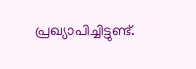പ്രഖ്യാപിച്ചിട്ടുണ്ട്.